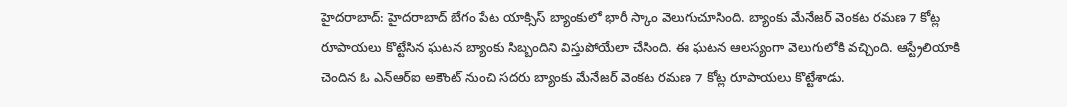హైదరాబాద్: హైదరాబాద్ బేగం పేట యాక్సిస్ బ్యాంకులో భారీ స్కాం వెలుగుచూసింది. బ్యాంకు మేనేజర్ వెంకట రమణ 7 కోట్ల రూపాయలు కొట్టేసిన ఘటన బ్యాంకు సిబ్బందిని విస్తుపోయేలా చేసింది. ఈ ఘటన ఆలస్యంగా వెలుగులోకి వచ్చింది. ఆస్ట్రేలియాకి చెందిన ఓ ఎన్ఆర్ఐ అకౌంట్ నుంచి సదరు బ్యాంకు మేనేజర్ వెంకట రమణ 7 కోట్ల రూపాయలు కొట్టేశాడు.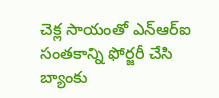చెక్ల సాయంతో ఎన్ఆర్ఐ సంతకాన్ని ఫోర్జరీ చేసి బ్యాంకు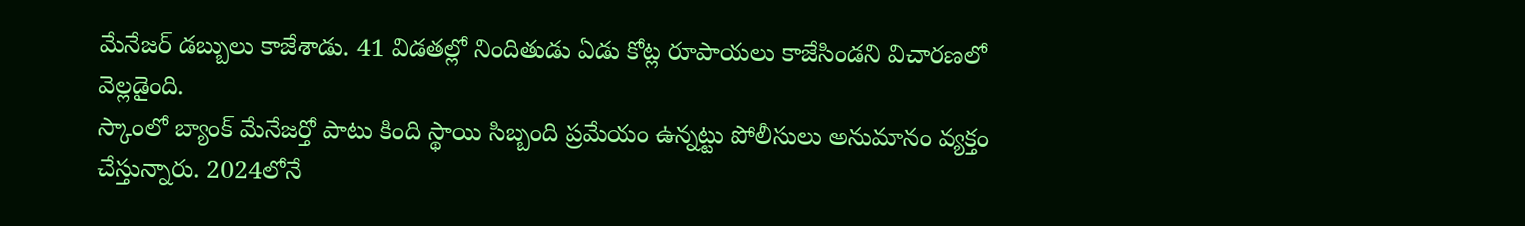మేనేజర్ డబ్బులు కాజేశాడు. 41 విడతల్లో నిందితుడు ఏడు కోట్ల రూపాయలు కాజేసిండని విచారణలో వెల్లడైంది.
స్కాంలో బ్యాంక్ మేనేజర్తో పాటు కింది స్థాయి సిబ్బంది ప్రమేయం ఉన్నట్టు పోలీసులు అనుమానం వ్యక్తం చేస్తున్నారు. 2024లోనే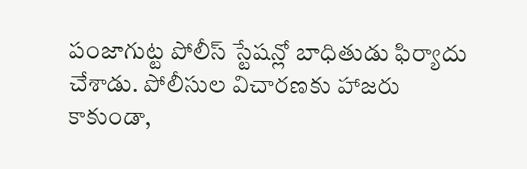పంజాగుట్ట పోలీస్ స్టేషన్లో బాధితుడు ఫిర్యాదు చేశాడు. పోలీసుల విచారణకు హాజరు కాకుండా,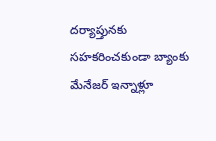దర్యాప్తునకు సహకరించకుండా బ్యాంకు మేనేజర్ ఇన్నాళ్లూ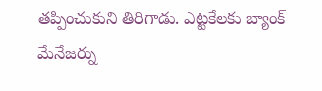తప్పించుకుని తిరిగాడు. ఎట్టకేలకు బ్యాంక్ మేనేజర్ను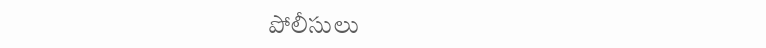పోలీసులు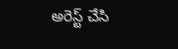అరెస్ట్ చేసి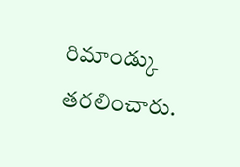రిమాండ్కు తరలించారు.